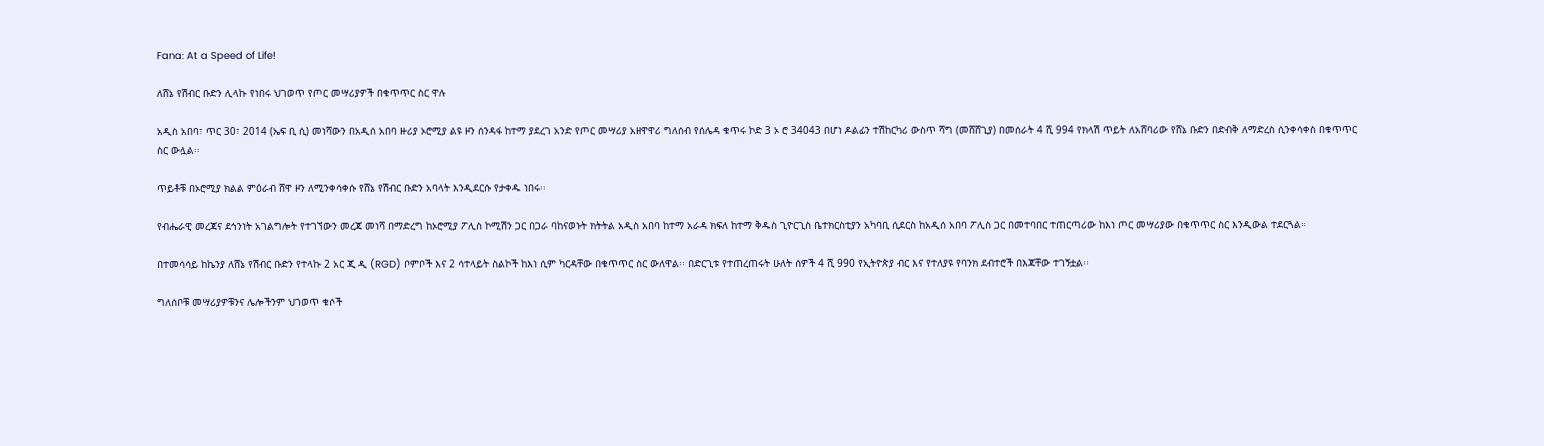Fana: At a Speed of Life!

ለሸኔ የሽብር ቡድን ሊላኩ የነበሩ ህገወጥ የጦር መሣሪያዎች በቁጥጥር ስር ዋሉ

አዲስ አበባ፣ ጥር 30፣ 2014 (ኤፍ ቢ ሲ) መነሻውን በአዲሰ አበባ ዙሪያ ኦሮሚያ ልዩ ዞን ሰንዳፋ ከተማ ያደረገ አንድ የጦር መሣሪያ አዘዋዋሪ ግለሰብ የሰሌዳ ቁጥሩ ኮድ 3 ኦ ሮ 34043 በሆነ ዶልፊን ተሽከርካሪ ውስጥ ሻግ (መሸሸጊያ) በመሰራት 4 ሺ 994 የክላሽ ጥይት ለአሸባሪው የሸኔ ቡድን በድብቅ ለማድረስ ሲንቀሳቀስ በቁጥጥር ስር ውሏል፡፡

ጥይቶቹ በኦሮሚያ ክልል ምዕራብ ሸዋ ዞን ለሚንቀሳቀሱ የሸኔ የሽብር ቡድን አባላት እንዲደርሱ የታቀዱ ነበሩ፡፡

የብሔራዊ መረጃና ደኅንነት አገልግሎት የተገኘውን መረጃ መነሻ በማድረግ ከኦሮሚያ ፖሊስ ኮሚሽን ጋር በጋራ ባከናወኑት ክትትል አዲስ አበባ ከተማ አራዳ ክፍለ ከተማ ቅዱስ ጊዮርጊስ ቤተክርስቲያን አካባቢ ሲደርስ ከአዲሰ አበባ ፖሊስ ጋር በመተባበር ተጠርጣሪው ከእነ ጦር መሣሪያው በቁጥጥር ስር እንዲውል ተደርጓል።

በተመሳሳይ ከኬንያ ለሸኔ የሽብር ቡድን የተላኩ 2 አር ጂ ዲ (RGD) ቦምቦች እና 2 ሳተላይት ስልኮች ከእነ ሲም ካርዳቸው በቁጥጥር ስር ውለዋል፡፡ በድርጊቱ የተጠረጠሩት ሁለት ሰዎች 4 ሺ 990 የኢትዮጵያ ብር እና የተለያዩ የባንክ ደብተሮች በእጃቸው ተገኝቷል፡፡

ግለሰቦቹ መሣሪያዎቹንና ሌሎችንም ህገወጥ ቁሶች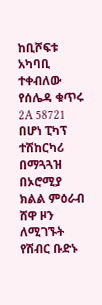ከቢሾፍቱ አካባቢ ተቀብለው የሰሌዳ ቁጥሩ 2A 58721 በሆነ ፒካፕ ተሽከርካሪ በማጓጓዝ በኦሮሚያ ክልል ምዕራብ ሸዋ ዞን ለሚገኙት የሽብር ቡድኑ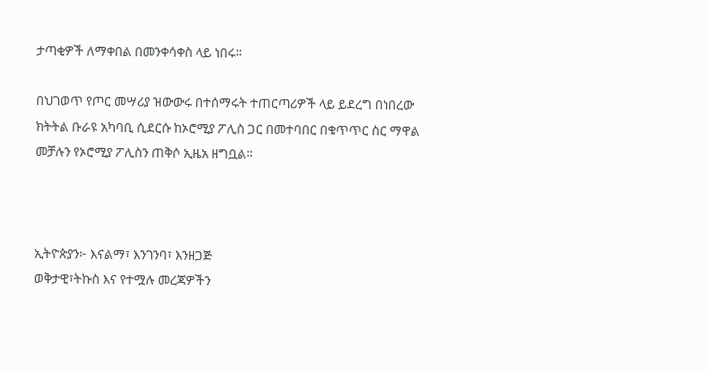ታጣቂዎች ለማቀበል በመንቀሳቀስ ላይ ነበሩ፡፡

በህገወጥ የጦር መሣሪያ ዝውውሩ በተሰማሩት ተጠርጣሪዎች ላይ ይደረግ በነበረው ክትትል ቡራዩ አካባቢ ሲደርሱ ከኦሮሚያ ፖሊስ ጋር በመተባበር በቁጥጥር ስር ማዋል መቻሉን የኦሮሚያ ፖሊስን ጠቅሶ ኢዜአ ዘግቧል፡፡



ኢትዮጵያን፦ እናልማ፣ እንገንባ፣ እንዘጋጅ
ወቅታዊ፣ትኩስ እና የተሟሉ መረጃዎችን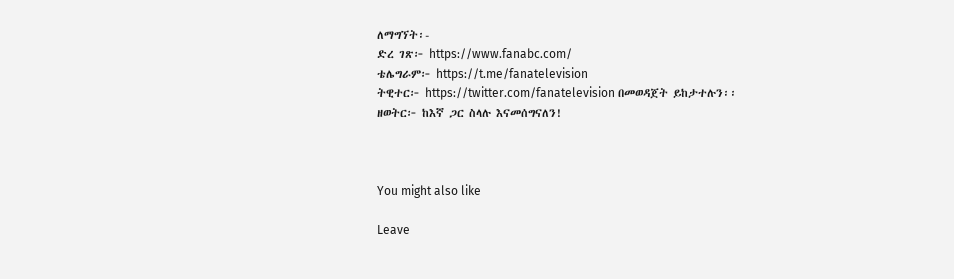ለማግኘት፡-
ድረ ገጽ፦ https://www.fanabc.com/
ቴሌግራም፦ https://t.me/fanatelevision
ትዊተር፦ https://twitter.com/fanatelevision በመወዳጀት ይከታተሉን፡፡
ዘወትር፦ ከእኛ ጋር ስላሉ እናመሰግናለን!



You might also like

Leave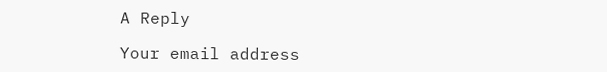A Reply

Your email address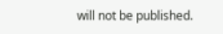will not be published.